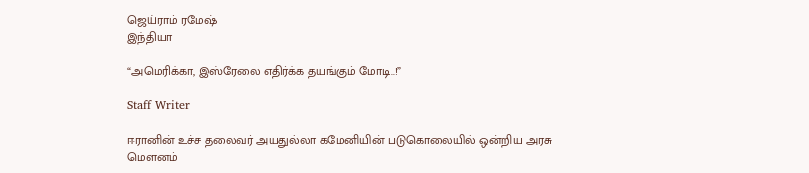ஜெய்ராம் ரமேஷ்
இந்தியா

“அமெரிக்கா, இஸ்ரேலை எதிர்க்க தயங்கும் மோடி..!”

Staff Writer

ஈரானின் உச்ச தலைவர் அயதுல்லா கமேனியின் படுகொலையில் ஒன்றிய அரசு மெளனம்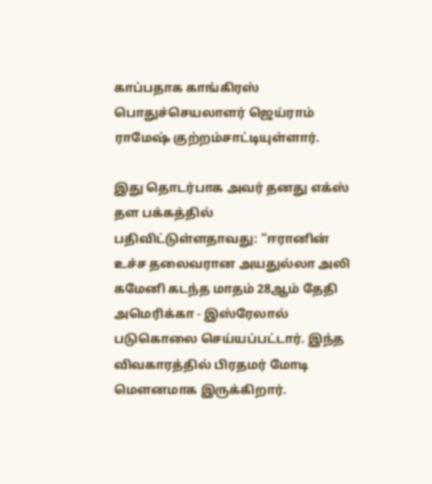காப்பதாக காங்கிரஸ் பொதுச்செயலாளர் ஜெய்ராம் ராமேஷ் குற்றம்சாட்டியுள்ளார்.

இது தொடர்பாக அவர் தனது எக்ஸ் தள பக்கத்தில் பதிவிட்டுள்ளதாவது: “ஈரானின் உச்ச தலைவரான அயதுல்லா அலி கமேனி கடந்த மாதம் 28ஆம் தேதி அமெரிக்கா - இஸ்ரேலால் படுகொலை செய்யப்பட்டார். இந்த விவகாரத்தில் பிரதமர் மோடி மெளனமாக இருக்கிறார்.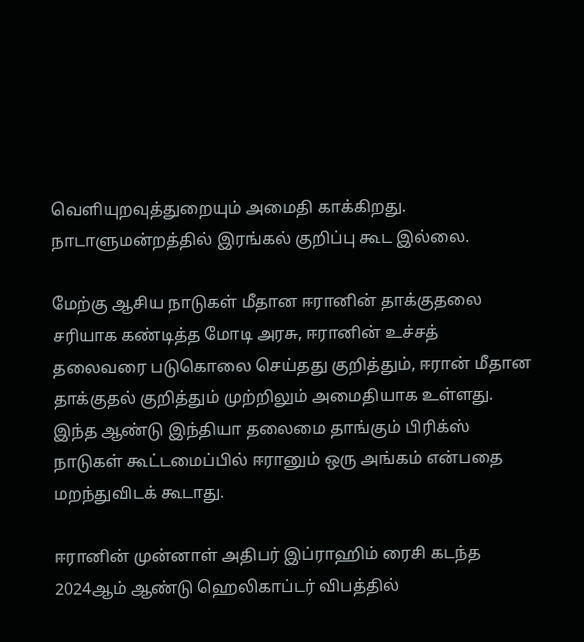வெளியுறவுத்துறையும் அமைதி காக்கிறது. நாடாளுமன்றத்தில் இரங்கல் குறிப்பு கூட இல்லை.

மேற்கு ஆசிய நாடுகள் மீதான ஈரானின் தாக்குதலை சரியாக கண்டித்த மோடி அரசு, ஈரானின் உச்சத் தலைவரை படுகொலை செய்தது குறித்தும், ஈரான் மீதான தாக்குதல் குறித்தும் முற்றிலும் அமைதியாக உள்ளது. இந்த ஆண்டு இந்தியா தலைமை தாங்கும் பிரிக்ஸ் நாடுகள் கூட்டமைப்பில் ஈரானும் ஒரு அங்கம் என்பதை மறந்துவிடக் கூடாது.

ஈரானின் முன்னாள் அதிபர் இப்ராஹிம் ரைசி கடந்த 2024ஆம் ஆண்டு ஹெலிகாப்டர் விபத்தில்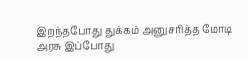இறந்தபோது துக்கம் அனுசரித்த மோடி அரசு இப்போது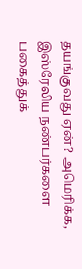தயங்குவது ஏன்? அமெரிக்க, இஸ்ரேலிய நண்பர்களை பகைத்துக்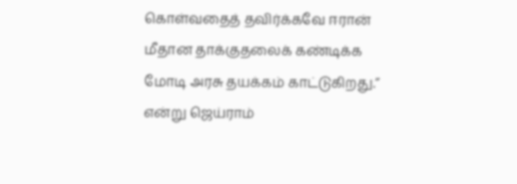கொள்வதைத் தவிர்க்கவே ஈரான் மீதான தாக்குதலைக் கண்டிக்க மோடி அரசு தயக்கம் காட்டுகிறது.” என்று ஜெய்ராம்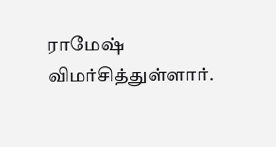ராமேஷ் விமர்சித்துள்ளார்.